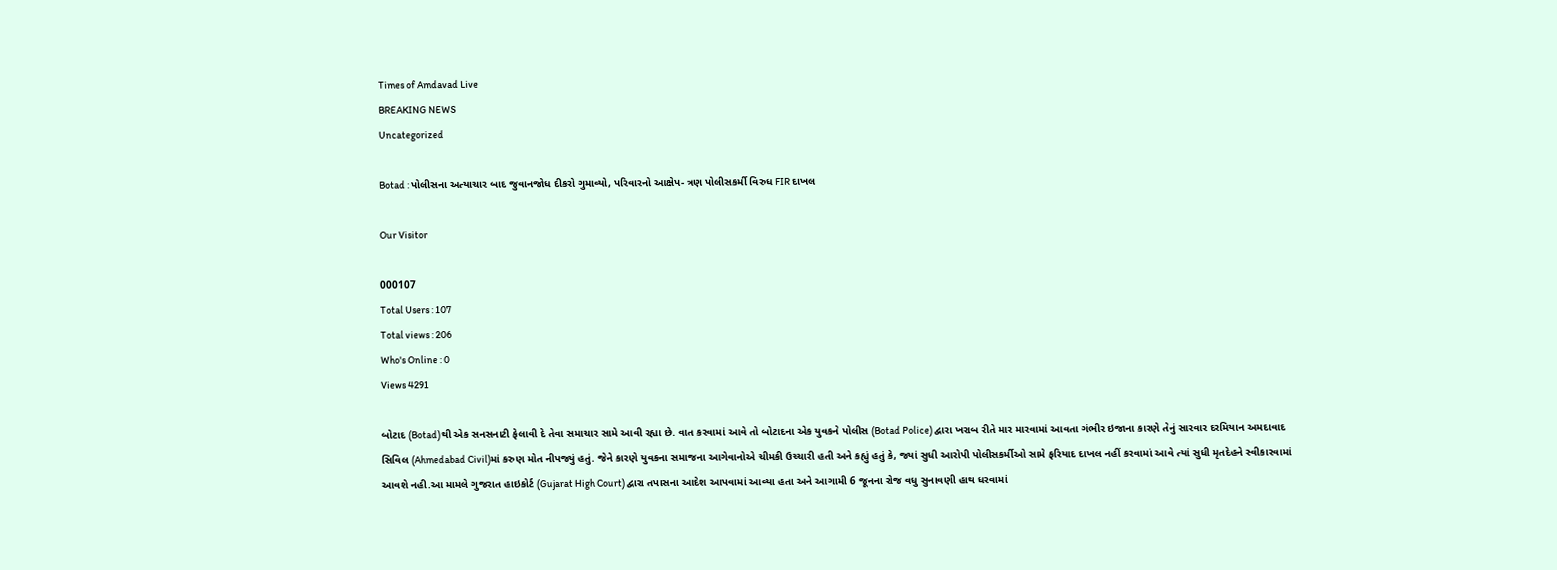Times of Amdavad Live
BREAKING NEWS
Uncategorized

Botad : પોલીસના અત્યાચાર બાદ જુવાનજોધ દીકરો ગુમાવ્યો, પરિવારનો આક્ષેપ- ત્રણ પોલીસકર્મી વિરુધ FIR દાખલ

Our Visitor

000107
Total Users : 107
Total views : 206
Who's Online : 0
Views 4291

બોટાદ (Botad)થી એક સનસનાટી ફેલાવી દે તેવા સમાચાર સામે આવી રહ્યા છે. વાત કરવામાં આવે તો બોટાદના એક યુવકને પોલીસ (Botad Police) દ્વારા ખરાબ રીતે માર મારવામાં આવતા ગંભીર ઇજાના કારણે તેનું સારવાર દરમિયાન અમદાવાદ સિવિલ (Ahmedabad Civil)માં કરુણ મોત નીપજ્યું હતું. જેને કારણે યુવકના સમાજના આગેવાનોએ ચીમકી ઉચ્ચારી હતી અને કહ્યું હતું કે, જ્યાં સુધી આરોપી પોલીસકર્મીઓ સામે ફરિયાદ દાખલ નહીં કરવામાં આવે ત્યાં સુધી મૃતદેહને સ્વીકારવામાં આવશે નહી.આ મામલે ગુજરાત હાઇકોર્ટ (Gujarat High Court) દ્વારા તપાસના આદેશ આપવામાં આવ્યા હતા અને આગામી 6 જૂનના રોજ વધુ સુનાવણી હાથ ધરવામાં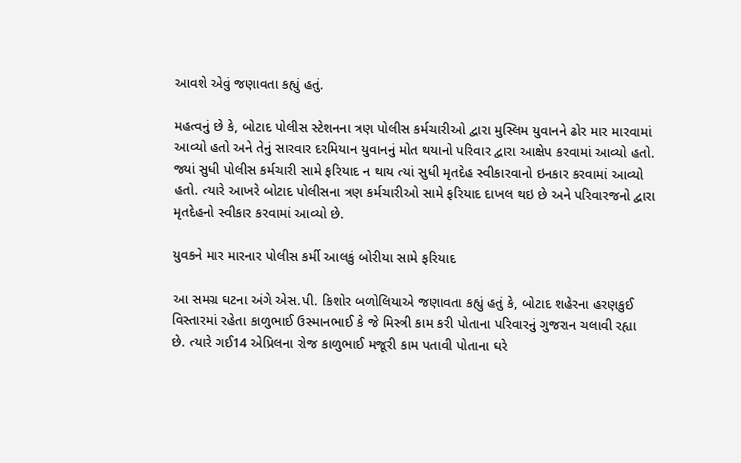આવશે એવું જણાવતા કહ્યું હતું.

મહત્વનું છે કે, બોટાદ પોલીસ સ્ટેશનના ત્રણ પોલીસ કર્મચારીઓ દ્વારા મુસ્લિમ યુવાનને ઢોર માર મારવામાં આવ્યો હતો અને તેનું સારવાર દરમિયાન યુવાનનું મોત થયાનો પરિવાર દ્વારા આક્ષેપ કરવામાં આવ્યો હતો. જ્યાં સુધી પોલીસ કર્મચારી સામે ફરિયાદ ન થાય ત્યાં સુધી મૃતદેહ સ્વીકારવાનો ઇનકાર કરવામાં આવ્યો હતો. ત્યારે આખરે બોટાદ પોલીસના ત્રણ કર્મચારીઓ સામે ફરિયાદ દાખલ થઇ છે અને પરિવારજનો દ્વારા મૃતદેહનો સ્વીકાર કરવામાં આવ્યો છે.

યુવકને માર મારનાર પોલીસ કર્મી આલકું બોરીયા સામે ફરિયાદ

આ સમગ્ર ઘટના અંગે એસ.પી. કિશોર બળોલિયાએ જણાવતા કહ્યું હતું કે, બોટાદ શહેરના હરણકુઈ વિસ્તારમાં રહેતા કાળુભાઈ ઉસ્માનભાઈ કે જે મિસ્ત્રી કામ કરી પોતાના પરિવારનું ગુજરાન ચલાવી રહ્યા છે. ત્યારે ગઈ14 એપ્રિલના રોજ કાળુભાઈ મજૂરી કામ પતાવી પોતાના ઘરે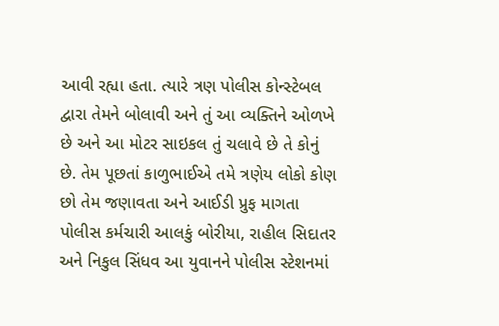આવી રહ્યા હતા. ત્યારે ત્રણ પોલીસ કોન્સ્ટેબલ દ્વારા તેમને બોલાવી અને તું આ વ્યક્તિને ઓળખે છે અને આ મોટર સાઇકલ તું ચલાવે છે તે કોનું છે. તેમ પૂછતાં કાળુભાઈએ તમે ત્રણેય લોકો કોણ છો તેમ જણાવતા અને આઈડી પ્રુફ માગતા પોલીસ કર્મચારી આલકું બોરીયા, રાહીલ સિદાતર અને નિકુલ સિંધવ આ યુવાનને પોલીસ સ્ટેશનમાં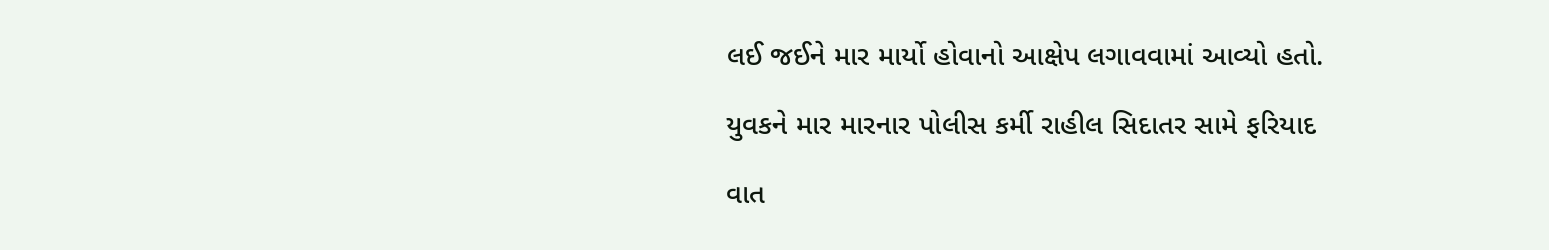લઈ જઈને માર માર્યો હોવાનો આક્ષેપ લગાવવામાં આવ્યો હતો.

યુવકને માર મારનાર પોલીસ કર્મી રાહીલ સિદાતર સામે ફરિયાદ

વાત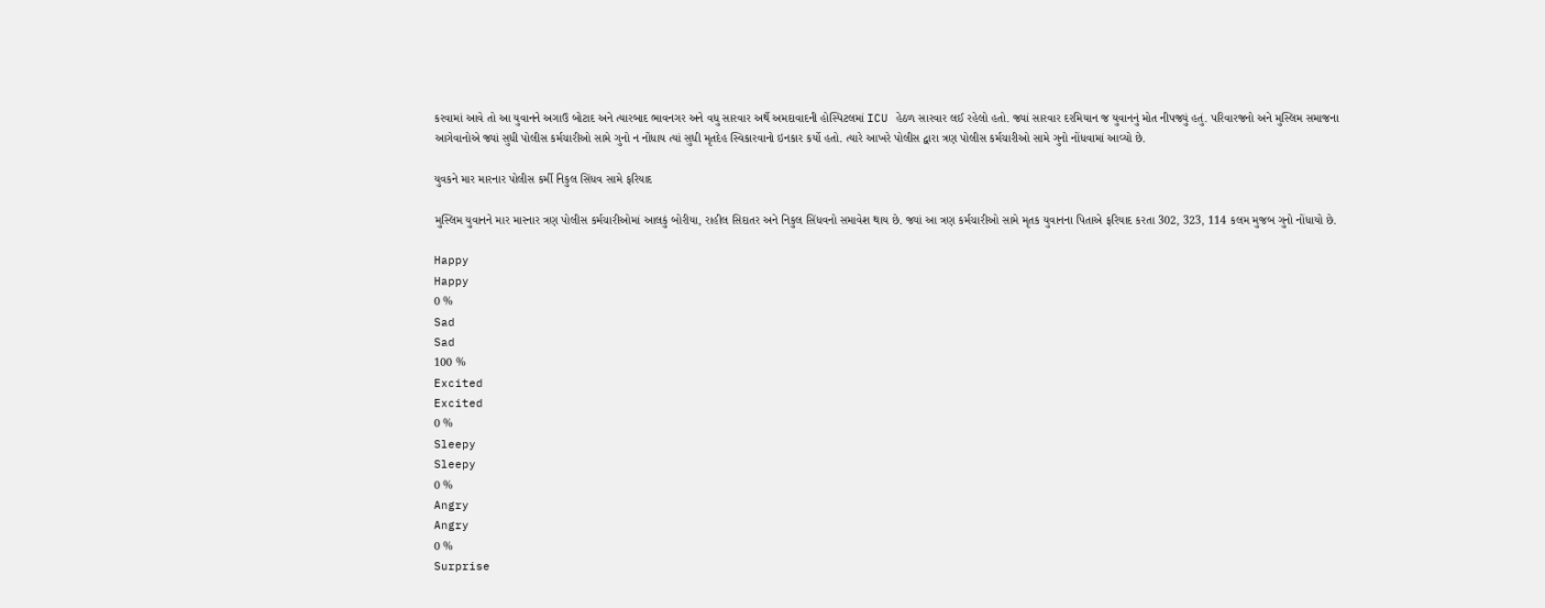કરવામાં આવે તો આ યુવાનને અગાઉ બોટાદ અને ત્યારબાદ ભાવનગર અને વધુ સારવાર અર્થે અમદાવાદની હોસ્પિટલમાં ICU હેઠળ સારવાર લઈ રહેલો હતો. જ્યાં સારવાર દરમિયાન જ યુવાનનું મોત નીપજ્યું હતું. પરિવારજનો અને મુસ્લિમ સમાજના આગેવાનોએ જ્યાં સુધી પોલીસ કર્મચારીઓ સામે ગુનો ન નોંધાય ત્યાં સુધી મૃતદેહ સ્વિકારવાનો ઇનકાર કર્યો હતો. ત્યારે આખરે પોલીસ દ્વારા ત્રણ પોલીસ કર્મચારીઓ સામે ગુનો નોંધવામાં આવ્યો છે.

યુવકને માર મારનાર પોલીસ કર્મી નિકુલ સિંધવ સામે ફરિયાદ

મુસ્લિમ યુવાનને માર મારનાર ત્રણ પોલીસ કર્મચારીઓમાં આલકું બોરીયા, રાહીલ સિદાતર અને નિકુલ સિંધવનો સમાવેશ થાય છે. જ્યાં આ ત્રણ કર્મચારીઓ સામે મૃતક યુવાનના પિતાએ ફરિયાદ કરતા 302, 323, 114 કલમ મુજબ ગુનો નોંધાયો છે.

Happy
Happy
0 %
Sad
Sad
100 %
Excited
Excited
0 %
Sleepy
Sleepy
0 %
Angry
Angry
0 %
Surprise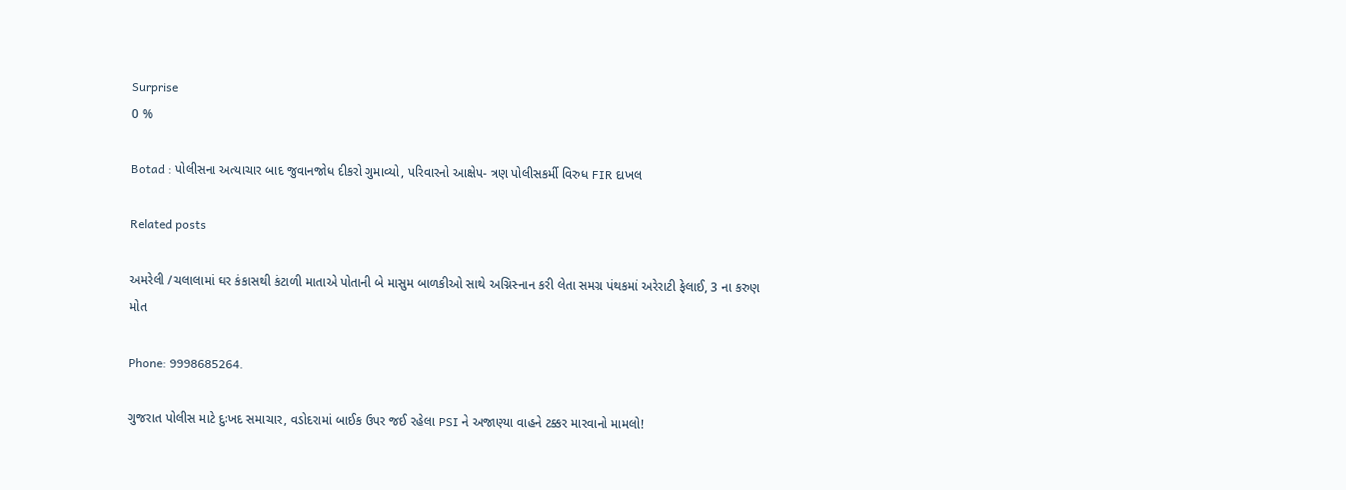Surprise
0 %

Botad : પોલીસના અત્યાચાર બાદ જુવાનજોધ દીકરો ગુમાવ્યો, પરિવારનો આક્ષેપ- ત્રણ પોલીસકર્મી વિરુધ FIR દાખલ

Related posts

અમરેલી /ચલાલામાં ઘર કંકાસથી કંટાળી માતાએ પોતાની બે માસુમ બાળકીઓ સાથે અગ્નિસ્નાન કરી લેતા સમગ્ર પંથકમાં અરેરાટી ફેલાઈ, 3 ના કરુણ મોત

Phone: 9998685264.

ગુજરાત પોલીસ માટે દુઃખદ સમાચાર, વડોદરામાં બાઈક ઉપર જઈ રહેલા PSI ને અજાણ્યા વાહને ટક્કર મારવાનો મામલો!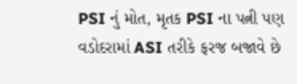PSI નું મોત, મૃતક PSI ના પત્ની પણ વડોદરામાં ASI તરીકે ફરજ બજાવે છે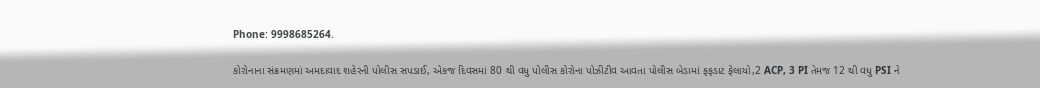Phone: 9998685264.

કોરોનાના સંક્રમણમાં અમદાવાદ શહેરની પોલીસ સપડાઈ, એકજ દિવસમાં 80 થી વધુ પોલીસ કોરોના પોઝીટીવ આવતા પોલીસ બેડામાં ફફડાટ ફેલાયો,2 ACP, 3 PI તેમજ 12 થી વધુ PSI ને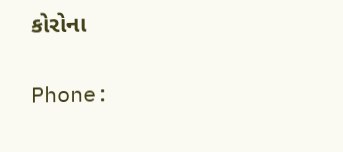કોરોના

Phone: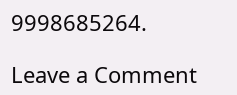9998685264.

Leave a Comment